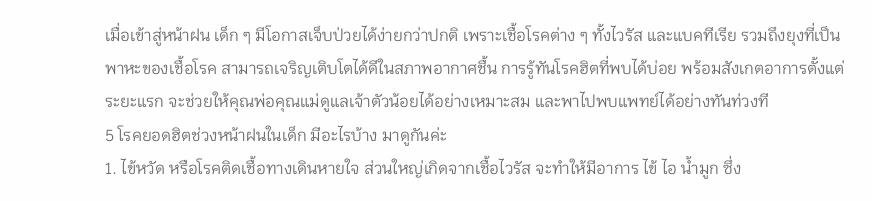เมื่อเข้าสู่หน้าฝน เด็ก ๆ มีโอกาสเจ็บป่วยได้ง่ายกว่าปกติ เพราะเชื้อโรคต่าง ๆ ทั้งไวรัส และแบคทีเรีย รวมถึงยุงที่เป็นพาหะของเชื้อโรค สามารถเจริญเติบโตได้ดีในสภาพอากาศชื้น การรู้ทันโรคฮิตที่พบได้บ่อย พร้อมสังเกตอาการตั้งแต่ระยะแรก จะช่วยให้คุณพ่อคุณแม่ดูแลเจ้าตัวน้อยได้อย่างเหมาะสม และพาไปพบแพทย์ได้อย่างทันท่วงที
5 โรคยอดฮิตช่วงหน้าฝนในเด็ก มีอะไรบ้าง มาดูกันค่ะ
1. ไข้หวัด หรือโรคติดเชื้อทางเดินหายใจ ส่วนใหญ่เกิดจากเชื้อไวรัส จะทำให้มีอาการ ไข้ ไอ น้ำมูก ซึ่ง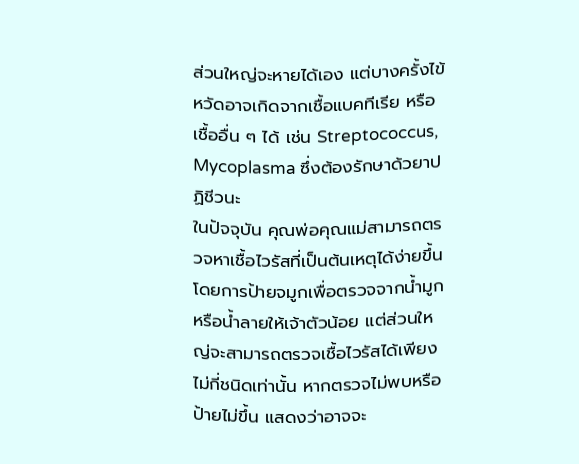ส่วนใหญ่จะหายได้เอง แต่บางครั้งไข้หวัดอาจเกิดจากเชื้อแบคทีเรีย หรือเชื้ออื่น ๆ ได้ เช่น Streptococcus, Mycoplasma ซึ่งต้องรักษาด้วยาปฏิชีวนะ
ในปัจจุบัน คุณพ่อคุณแม่สามารถตรวจหาเชื้อไวรัสที่เป็นต้นเหตุได้ง่ายขึ้น โดยการป้ายจมูกเพื่อตรวจจากน้ำมูกหรือน้ำลายให้เจ้าตัวน้อย แต่ส่วนใหญ่จะสามารถตรวจเชื้อไวรัสได้เพียงไม่กี่ชนิดเท่านั้น หากตรวจไม่พบหรือป้ายไม่ขึ้น แสดงว่าอาจจะ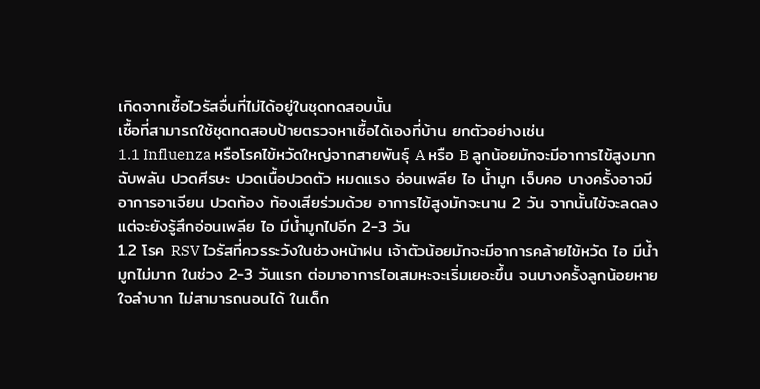เกิดจากเชื้อไวรัสอื่นที่ไม่ได้อยู่ในชุดทดสอบนั้น
เชื้อที่สามารถใช้ชุดทดสอบป้ายตรวจหาเชื้อได้เองที่บ้าน ยกตัวอย่างเช่น
1.1 Influenza หรือโรคไข้หวัดใหญ่จากสายพันธุ์ A หรือ B ลูกน้อยมักจะมีอาการไข้สูงมากฉับพลัน ปวดศีรษะ ปวดเนื้อปวดตัว หมดแรง อ่อนเพลีย ไอ น้ำมูก เจ็บคอ บางครั้งอาจมีอาการอาเจียน ปวดท้อง ท้องเสียร่วมด้วย อาการไข้สูงมักจะนาน 2 วัน จากนั้นไข้จะลดลง แต่จะยังรู้สึกอ่อนเพลีย ไอ มีน้ำมูกไปอีก 2-3 วัน
1.2 โรค RSV ไวรัสที่ควรระวังในช่วงหน้าฝน เจ้าตัวน้อยมักจะมีอาการคล้ายไข้หวัด ไอ มีน้ำมูกไม่มาก ในช่วง 2-3 วันแรก ต่อมาอาการไอเสมหะจะเริ่มเยอะขึ้น จนบางครั้งลูกน้อยหายใจลำบาก ไม่สามารถนอนได้ ในเด็ก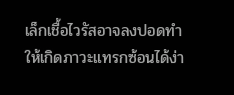เล็กเชื้อไวรัสอาจลงปอดทำให้เกิดภาวะแทรกซ้อนได้ง่า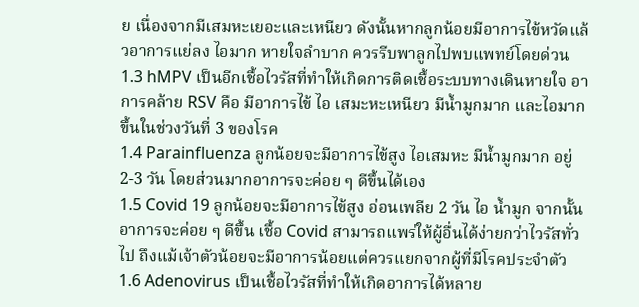ย เนื่องจากมีเสมหะเยอะและเหนียว ดังนั้นหากลูกน้อยมีอาการไข้หวัดแล้วอาการแย่ลง ไอมาก หายใจลำบาก ควรรีบพาลูกไปพบแพทย์โดยด่วน
1.3 hMPV เป็นอีกเชื้อไวรัสที่ทำให้เกิดการติดเชื้อระบบทางเดินหายใจ อาการคล้าย RSV คือ มีอาการไข้ ไอ เสมะหะเหนียว มีน้ำมูกมาก และไอมากขึ้นในช่วงวันที่ 3 ของโรค
1.4 Parainfluenza ลูกน้อยจะมีอาการไข้สูง ไอเสมหะ มีน้ำมูกมาก อยู่ 2-3 วัน โดยส่วนมากอาการจะค่อย ๆ ดีขึ้นได้เอง
1.5 Covid 19 ลูกน้อยจะมีอาการไข้สูง อ่อนเพลีย 2 วัน ไอ น้ำมูก จากนั้นอาการจะค่อย ๆ ดีขึ้น เชื้อ Covid สามารถแพร่ให้ผู้อื่นได้ง่ายกว่าไวรัสทั่วไป ถึงแม้เจ้าตัวน้อยจะมีอาการน้อยแต่ควรแยกจากผู้ที่มีโรคประจำตัว
1.6 Adenovirus เป็นเชื้อไวรัสที่ทำให้เกิดอาการได้หลาย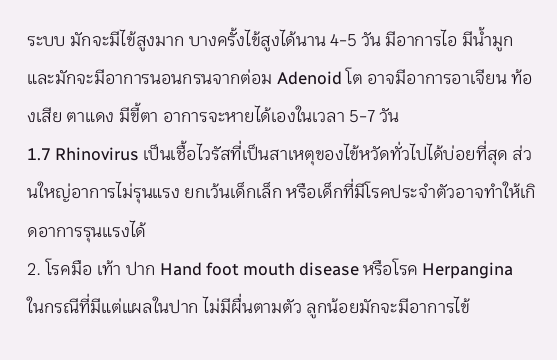ระบบ มักจะมีไข้สูงมาก บางครั้งไข้สูงได้นาน 4-5 วัน มีอาการไอ มีน้ำมูก และมักจะมีอาการนอนกรนจากต่อม Adenoid โต อาจมีอาการอาเจียน ท้องเสีย ตาแดง มีขี้ตา อาการจะหายได้เองในเวลา 5-7 วัน
1.7 Rhinovirus เป็นเชื้อไวรัสที่เป็นสาเหตุของไข้หวัดทั่วไปได้บ่อยที่สุด ส่วนใหญ่อาการไม่รุนแรง ยกเว้นเด็กเล็ก หรือเด็กที่มีโรคประจำตัวอาจทำให้เกิดอาการรุนแรงได้
2. โรคมือ เท้า ปาก Hand foot mouth disease หรือโรค Herpangina
ในกรณีที่มีแต่แผลในปาก ไม่มีผื่นตามตัว ลูกน้อยมักจะมีอาการไข้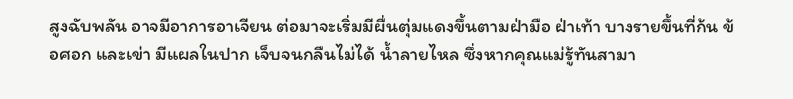สูงฉับพลัน อาจมีอาการอาเจียน ต่อมาจะเริ่มมีผื่นตุ่มแดงขึ้นตามฝ่ามือ ฝ่าเท้า บางรายขึ้นที่ก้น ข้อศอก และเข่า มีแผลในปาก เจ็บจนกลืนไม่ได้ น้ำลายไหล ซึ่งหากคุณแม่รู้ทันสามา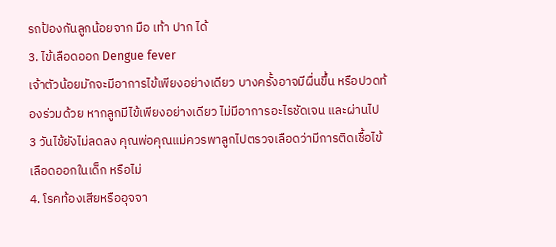รถป้องกันลูกน้อยจาก มือ เท้า ปาก ได้
3. ไข้เลือดออก Dengue fever
เจ้าตัวน้อยมักจะมีอาการไข้เพียงอย่างเดียว บางครั้งอาจมีผื่นขึ้น หรือปวดท้องร่วมด้วย หากลูกมีไข้เพียงอย่างเดียว ไม่มีอาการอะไรชัดเจน และผ่านไป 3 วันไข้ยังไม่ลดลง คุณพ่อคุณแม่ควรพาลูกไปตรวจเลือดว่ามีการติดเชื้อไข้เลือดออกในเด็ก หรือไม่
4. โรคท้องเสียหรืออุจจา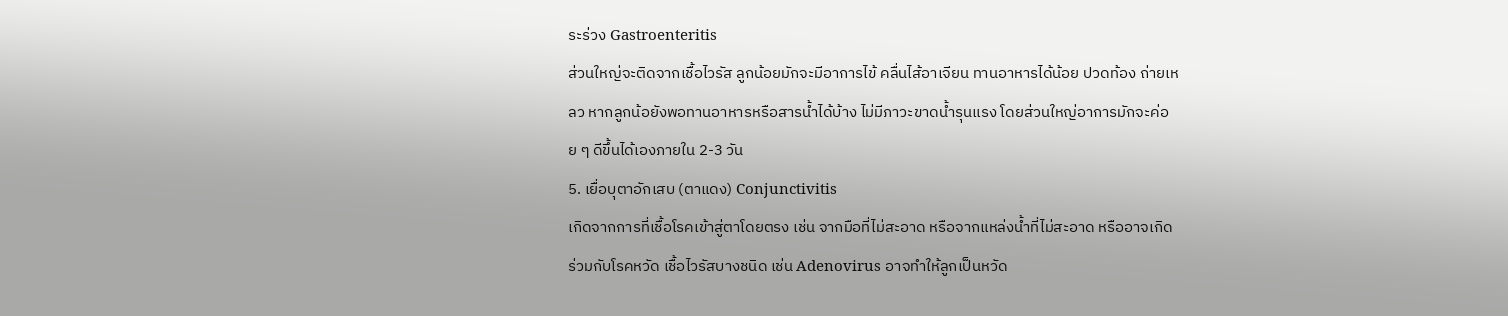ระร่วง Gastroenteritis
ส่วนใหญ่จะติดจากเชื้อไวรัส ลูกน้อยมักจะมีอาการไข้ คลื่นไส้อาเจียน ทานอาหารได้น้อย ปวดท้อง ถ่ายเหลว หากลูกน้อยังพอทานอาหารหรือสารน้ำได้บ้าง ไม่มีภาวะขาดน้ำรุนแรง โดยส่วนใหญ่อาการมักจะค่อย ๆ ดีขึ้นได้เองภายใน 2-3 วัน
5. เยื่อบุตาอักเสบ (ตาแดง) Conjunctivitis
เกิดจากการที่เชื้อโรคเข้าสู่ตาโดยตรง เช่น จากมือที่ไม่สะอาด หรือจากแหล่งน้ำที่ไม่สะอาด หรืออาจเกิดร่วมกับโรคหวัด เชื้อไวรัสบางชนิด เช่น Adenovirus อาจทำให้ลูกเป็นหวัด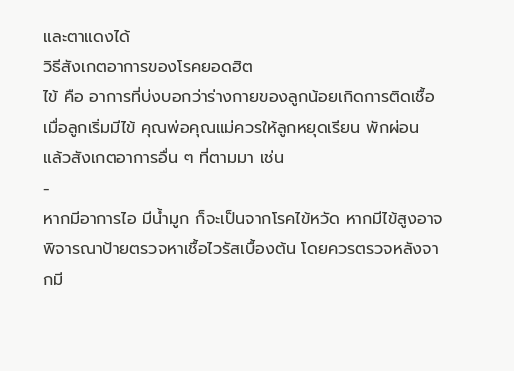และตาแดงได้
วิธีสังเกตอาการของโรคยอดฮิต
ไข้ คือ อาการที่บ่งบอกว่าร่างกายของลูกน้อยเกิดการติดเชื้อ เมื่อลูกเริ่มมีไข้ คุณพ่อคุณแม่ควรให้ลูกหยุดเรียน พักผ่อน แล้วสังเกตอาการอื่น ๆ ที่ตามมา เช่น
-
หากมีอาการไอ มีน้ำมูก ก็จะเป็นจากโรคไข้หวัด หากมีไข้สูงอาจพิจารณาป้ายตรวจหาเชื้อไวรัสเบื้องต้น โดยควรตรวจหลังจากมี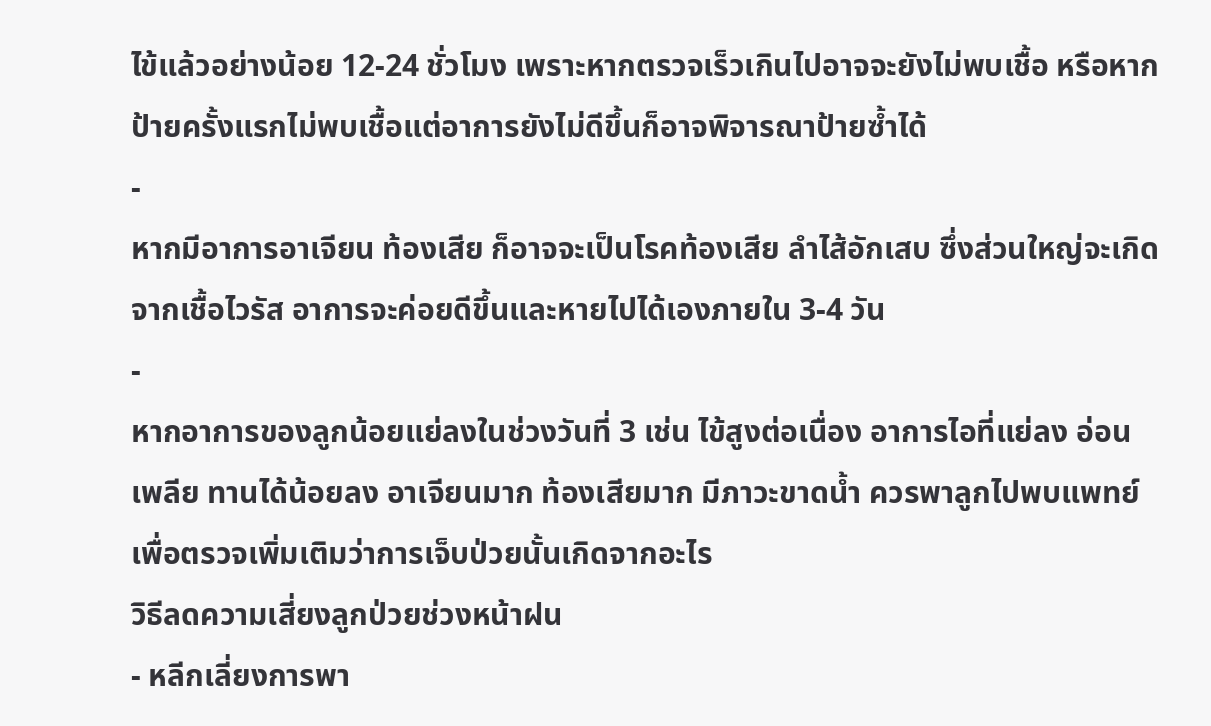ไข้แล้วอย่างน้อย 12-24 ชั่วโมง เพราะหากตรวจเร็วเกินไปอาจจะยังไม่พบเชื้อ หรือหากป้ายครั้งแรกไม่พบเชื้อแต่อาการยังไม่ดีขึ้นก็อาจพิจารณาป้ายซ้ำได้
-
หากมีอาการอาเจียน ท้องเสีย ก็อาจจะเป็นโรคท้องเสีย ลำไส้อักเสบ ซึ่งส่วนใหญ่จะเกิดจากเชื้อไวรัส อาการจะค่อยดีขึ้นและหายไปได้เองภายใน 3-4 วัน
-
หากอาการของลูกน้อยแย่ลงในช่วงวันที่ 3 เช่น ไข้สูงต่อเนื่อง อาการไอที่แย่ลง อ่อนเพลีย ทานได้น้อยลง อาเจียนมาก ท้องเสียมาก มีภาวะขาดน้ำ ควรพาลูกไปพบแพทย์เพื่อตรวจเพิ่มเติมว่าการเจ็บป่วยนั้นเกิดจากอะไร
วิธีลดความเสี่ยงลูกป่วยช่วงหน้าฝน
- หลีกเลี่ยงการพา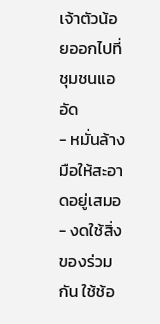เจ้าตัวน้อยออกไปที่ชุมชนแออัด
- หมั่นล้างมือให้สะอาดอยู่เสมอ
- งดใช้สิ่งของร่วมกัน ใช้ช้อ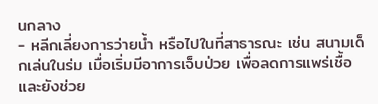นกลาง
- หลีกเลี่ยงการว่ายน้ำ หรือไปในที่สาธารณะ เช่น สนามเด็กเล่นในร่ม เมื่อเริ่มมีอาการเจ็บป่วย เพื่อลดการแพร่เชื้อและยังช่วย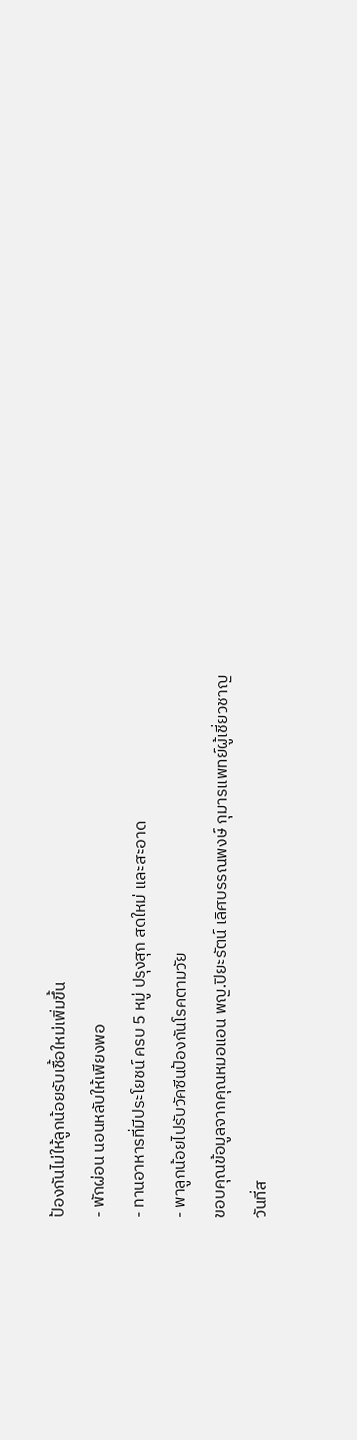ป้องกันไม่ให้ลูกน้อยรับเชื้อใหม่เพิ่มขึ้น
- พักผ่อน นอนหลับให้เพียงพอ
- ทานอาหารที่มีประโยชน์ ครบ 5 หมู่ ปรุงสุก สดใหม่ และสะอาด
- พาลูกน้อยไปรับวัคซีนป้องกันโรคตามวัย
ขอบคุณข้อมูลจากคุณหมอแอน พญ.ปิยะรัตน์ เลิศบรรณพงษ์ กุมารแพทย์ผู้เชี่ยวชาญ
วันที่ส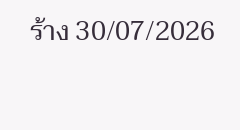ร้าง 30/07/2026